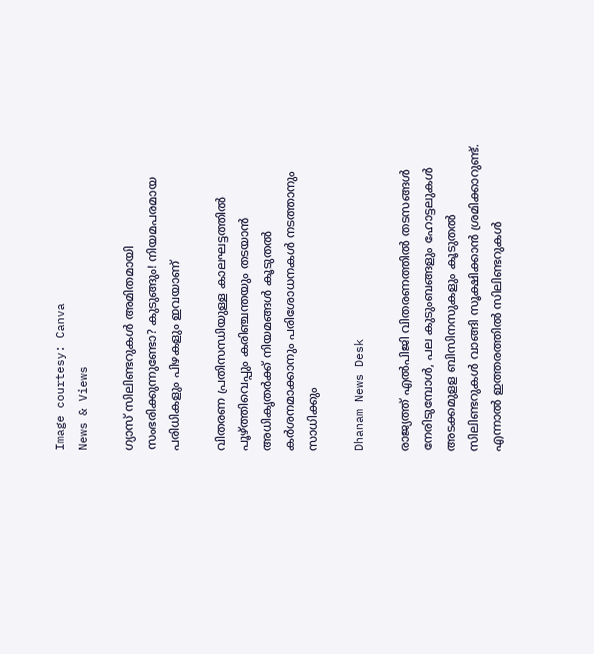Image courtesy: Canva
News & Views

ഗ്യാസ് സിലിണ്ടറുകൾ അമിതമായി സംഭരിക്കുന്നുണ്ടോ? കുടുങ്ങും! നിയമപരമായ പരിധികളും പിഴകളും ഇവയാണ്

വിതരണ പ്രതിസന്ധിയുള്ള കാലഘട്ടത്തിൽ പൂഴ്ത്തിവെപ്പും കരിഞ്ചന്തയും തടയാൻ അധികൃതര്‍ക്ക് നിയമങ്ങൾ കൂടുതൽ കർശനമാക്കാനും പരിശോധനകൾ നടത്താനും സാധിക്കും

Dhanam News Desk

രാജ്യത്ത് എൽപിജി വിതരണത്തിൽ തടസങ്ങൾ നേരിടുമ്പോൾ, പല കുടുംബങ്ങളും ഹോട്ടലുകള്‍ അടക്കമുളള ബിസിനസുകളും കൂടുതൽ സിലിണ്ടറുകൾ വാങ്ങി സൂക്ഷിക്കാൻ ശ്രമിക്കാറുണ്ട്. എന്നാൽ ഇത്തരത്തിൽ സിലിണ്ടറുകൾ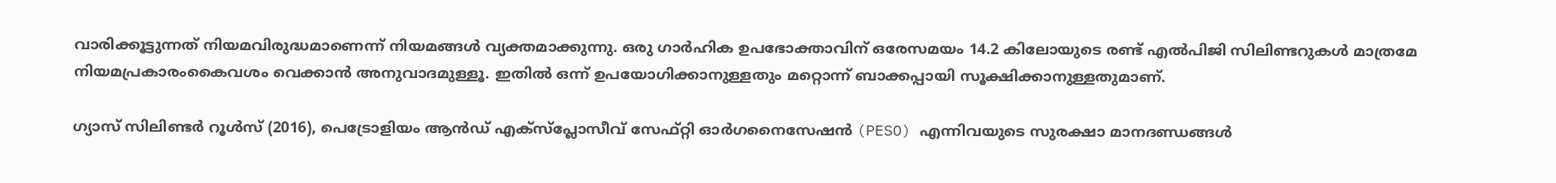വാരിക്കൂട്ടുന്നത് നിയമവിരുദ്ധമാണെന്ന് നിയമങ്ങൾ വ്യക്തമാക്കുന്നു. ഒരു ഗാർഹിക ഉപഭോക്താവിന് ഒരേസമയം 14.2 കിലോയുടെ രണ്ട് എൽപിജി സിലിണ്ടറുകൾ മാത്രമേ നിയമപ്രകാരംകൈവശം വെക്കാൻ അനുവാദമുള്ളൂ. ഇതിൽ ഒന്ന് ഉപയോഗിക്കാനുള്ളതും മറ്റൊന്ന് ബാക്കപ്പായി സൂക്ഷിക്കാനുള്ളതുമാണ്.

ഗ്യാസ് സിലിണ്ടർ റൂൾസ് (2016), പെട്രോളിയം ആൻഡ് എക്‌സ്‌പ്ലോസീവ് സേഫ്റ്റി ഓർഗനൈസേഷൻ (PESO) എന്നിവയുടെ സുരക്ഷാ മാനദണ്ഡങ്ങൾ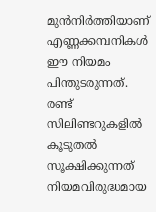മുൻനിർത്തിയാണ് എണ്ണക്കമ്പനികൾ ഈ നിയമം പിന്തുടരുന്നത്. രണ്ട് സിലിണ്ടറുകളിൽ കൂടുതൽ സൂക്ഷിക്കുന്നത് നിയമവിരുദ്ധമായ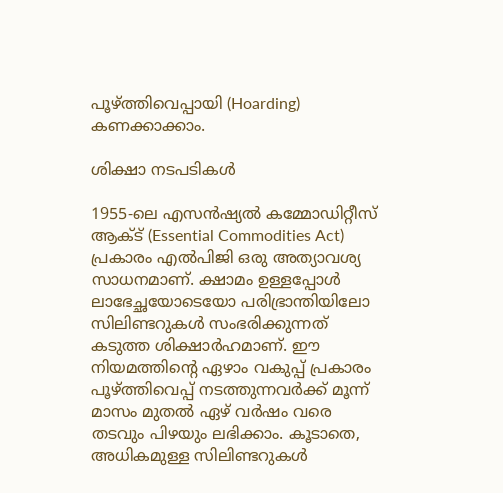പൂഴ്ത്തിവെപ്പായി (Hoarding) കണക്കാക്കാം.

ശിക്ഷാ നടപടികൾ

1955-ലെ എസൻഷ്യൽ കമ്മോഡിറ്റീസ് ആക്ട് (Essential Commodities Act) പ്രകാരം എൽപിജി ഒരു അത്യാവശ്യ സാധനമാണ്. ക്ഷാമം ഉള്ളപ്പോൾ ലാഭേച്ഛയോടെയോ പരിഭ്രാന്തിയിലോ സിലിണ്ടറുകൾ സംഭരിക്കുന്നത് കടുത്ത ശിക്ഷാർഹമാണ്. ഈ നിയമത്തിന്റെ ഏഴാം വകുപ്പ് പ്രകാരം പൂഴ്ത്തിവെപ്പ് നടത്തുന്നവർക്ക് മൂന്ന് മാസം മുതൽ ഏഴ് വർഷം വരെ തടവും പിഴയും ലഭിക്കാം. കൂടാതെ, അധികമുള്ള സിലിണ്ടറുകൾ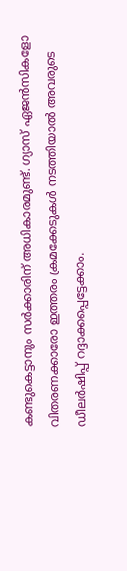കണ്ടുകെട്ടാനും സർക്കാരിന് അധികാരമുണ്ട്. ഗ്യാസ് ഏജൻസികളോ വിതരണക്കാരോ ഇത്തരം ക്രമക്കേടുകൾ നടത്തിയാൽ അവരുടെ ഡീലർഷിപ്പ് റദ്ദാക്കപ്പെട്ടേക്കാം.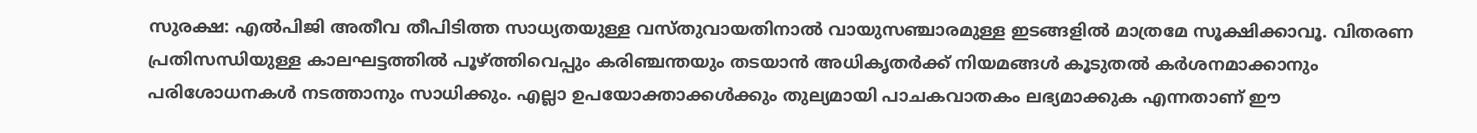സുരക്ഷ: എൽപിജി അതീവ തീപിടിത്ത സാധ്യതയുള്ള വസ്തുവായതിനാൽ വായുസഞ്ചാരമുള്ള ഇടങ്ങളിൽ മാത്രമേ സൂക്ഷിക്കാവൂ. വിതരണ പ്രതിസന്ധിയുള്ള കാലഘട്ടത്തിൽ പൂഴ്ത്തിവെപ്പും കരിഞ്ചന്തയും തടയാൻ അധികൃതര്‍ക്ക് നിയമങ്ങൾ കൂടുതൽ കർശനമാക്കാനും പരിശോധനകൾ നടത്താനും സാധിക്കും. എല്ലാ ഉപയോക്താക്കൾക്കും തുല്യമായി പാചകവാതകം ലഭ്യമാക്കുക എന്നതാണ് ഈ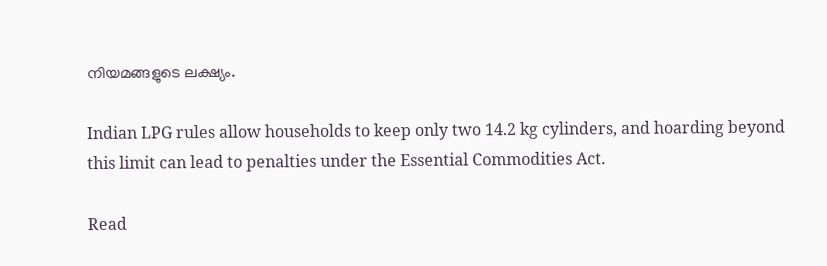നിയമങ്ങളുടെ ലക്ഷ്യം.

Indian LPG rules allow households to keep only two 14.2 kg cylinders, and hoarding beyond this limit can lead to penalties under the Essential Commodities Act.

Read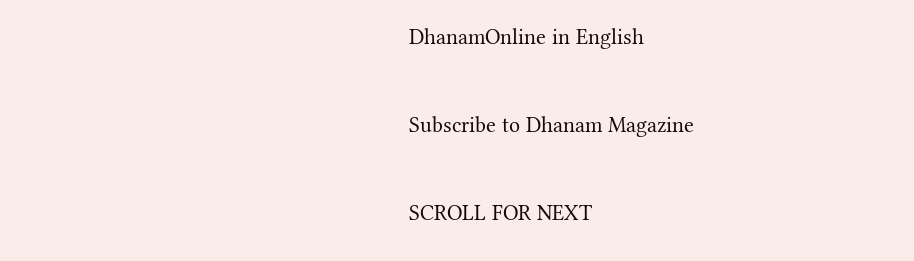DhanamOnline in English

Subscribe to Dhanam Magazine

SCROLL FOR NEXT